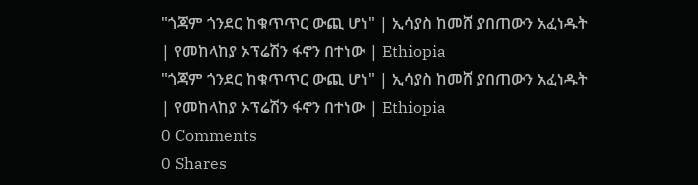"ጎጃም ጎንደር ከቁጥጥር ውጪ ሆነ" | ኢሳያስ ከመሸ ያበጠውን አፈነዱት | የመከላከያ ኦፕሬሽን ፋኖን በተነው | Ethiopia
"ጎጃም ጎንደር ከቁጥጥር ውጪ ሆነ" | ኢሳያስ ከመሸ ያበጠውን አፈነዱት | የመከላከያ ኦፕሬሽን ፋኖን በተነው | Ethiopia
0 Comments
0 Shares